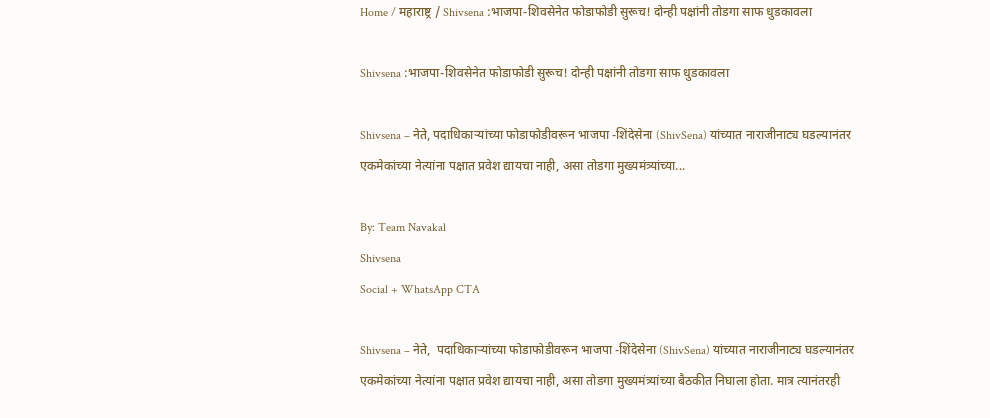Home / महाराष्ट्र / Shivsena :भाजपा-शिवसेनेत फोडाफोडी सुरूच! दोन्ही पक्षांनी तोडगा साफ धुडकावला

Shivsena :भाजपा-शिवसेनेत फोडाफोडी सुरूच! दोन्ही पक्षांनी तोडगा साफ धुडकावला

Shivsena – नेते, पदाधिकाऱ्यांच्या फोडाफोडीवरून भाजपा -शिंदेसेना (ShivSena) यांच्यात नाराजीनाट्य घडल्यानंतर एकमेकांच्या नेत्यांना पक्षात प्रवेश द्यायचा नाही, असा तोडगा मुख्यमंत्र्यांच्या...

By: Team Navakal
Shivsena
Social + WhatsApp CTA

Shivsena – नेते,  पदाधिकाऱ्यांच्या फोडाफोडीवरून भाजपा -शिंदेसेना (ShivSena) यांच्यात नाराजीनाट्य घडल्यानंतर एकमेकांच्या नेत्यांना पक्षात प्रवेश द्यायचा नाही, असा तोडगा मुख्यमंत्र्यांच्या बैठकीत निघाला होता. मात्र त्यानंतरही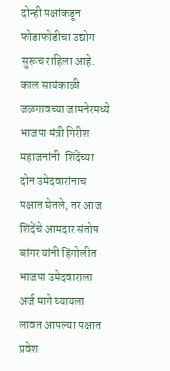दोन्ही पक्षांकडून फोडाफोडीचा उद्योग सुरूच राहिला आहे. काल सायंकाळी जळगावच्या जामनेरमध्ये भाजपा मंत्री गिरीश महाजनांनी  शिंदेंच्या दोन उमेदवारांनाच पक्षात घेतले, तर आज शिंदेंचे आमदार संतोष बांगर यांनी हिंगोलीत भाजपा उमेदवाराला अर्ज मागे घ्यायला लावत आपल्या पक्षात प्रवेश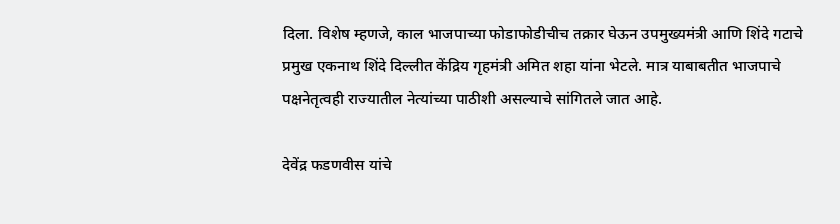दिला. विशेष म्हणजे, काल भाजपाच्या फोडाफोडीचीच तक्रार घेऊन उपमुख्यमंत्री आणि शिंदे गटाचे प्रमुख एकनाथ शिंदे दिल्लीत केंद्रिय गृहमंत्री अमित शहा यांना भेटले. मात्र याबाबतीत भाजपाचे पक्षनेतृत्वही राज्यातील नेत्यांच्या पाठीशी असल्याचे सांगितले जात आहे.

देवेंद्र फडणवीस यांचे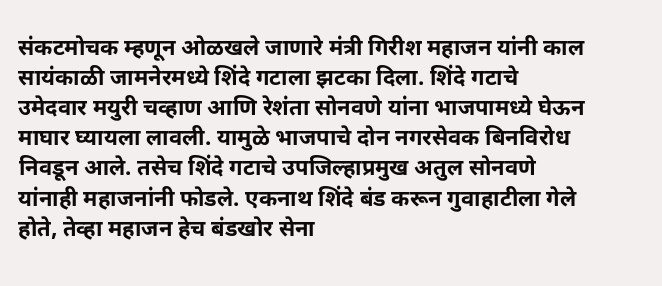संकटमोचक म्हणून ओळखले जाणारे मंत्री गिरीश महाजन यांनी काल सायंकाळी जामनेरमध्ये शिंदे गटाला झटका दिला. शिंदे गटाचे उमेदवार मयुरी चव्हाण आणि रेशंता सोनवणे यांना भाजपामध्ये घेऊन माघार घ्यायला लावली. यामुळे भाजपाचे दोन नगरसेवक बिनविरोध निवडून आले. तसेच शिंदे गटाचे उपजिल्हाप्रमुख अतुल सोनवणे यांनाही महाजनांनी फोडले. एकनाथ शिंदे बंड करून गुवाहाटीला गेले होते, तेव्हा महाजन हेच बंडखोर सेना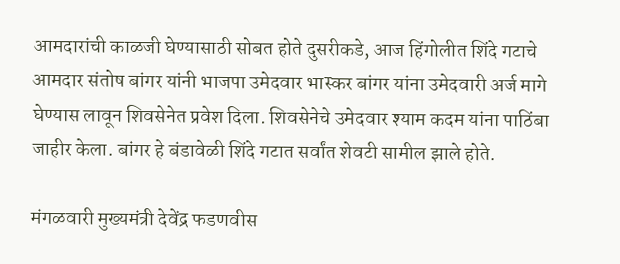आमदारांची काळजी घेण्यासाठी सोबत होते दुसरीकडे, आज हिंगोलीत शिंदे गटाचे आमदार संतोष बांगर यांनी भाजपा उमेदवार भास्कर बांगर यांना उमेदवारी अर्ज मागे घेण्यास लावून शिवसेनेत प्रवेश दिला. शिवसेनेचे उमेदवार श्याम कदम यांना पाठिंबा जाहीर केला. बांगर हे बंडावेळी शिंदे गटात सर्वांत शेवटी सामील झाले होते.

मंगळवारी मुख्यमंत्री देवेंद्र फडणवीस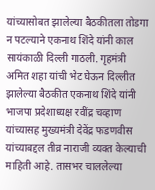यांच्यासोबत झालेल्या बैठकीतला तोडगा न पटल्याने एकनाथ शिंदे यांनी काल सायंकाळी दिल्ली गाठली. गृहमंत्री अमित शहा यांची भेट घेऊन दिल्लीत झालेल्या बैठकीत एकनाथ शिंदे यांनी भाजपा प्रदेशाध्यक्ष रवींद्र चव्हाण यांच्यासह मुख्यमंत्री देवेंद्र फडणवीस यांच्याबद्दल तीव्र नाराजी व्यक्त केल्याची माहिती आहे. तासभर चाललेल्या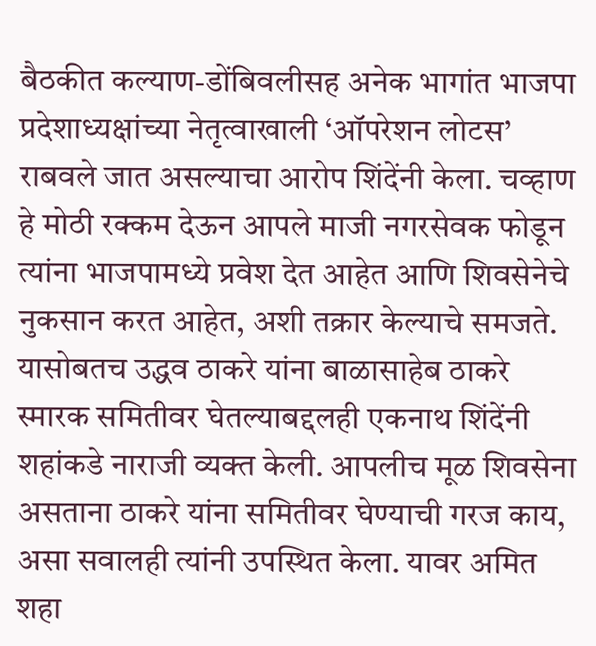बैठकीत कल्याण-डोंबिवलीसह अनेक भागांत भाजपा प्रदेशाध्यक्षांच्या नेतृत्वाखाली ‌‘ऑपरेशन लोटस‌’ राबवले जात असल्याचा आरोप शिंदेंनी केला. चव्हाण हे मोठी रक्कम देऊन आपले माजी नगरसेवक फोडून त्यांना भाजपामध्ये प्रवेश देत आहेत आणि शिवसेनेचे नुकसान करत आहेत, अशी तक्रार केल्याचे समजते. यासोबतच उद्धव ठाकरे यांना बाळासाहेब ठाकरे स्मारक समितीवर घेतल्याबद्दलही एकनाथ शिंदेंनी शहांकडे नाराजी व्यक्त केली. आपलीच मूळ शिवसेना असताना ठाकरे यांना समितीवर घेण्याची गरज काय, असा सवालही त्यांनी उपस्थित केला. यावर अमित शहा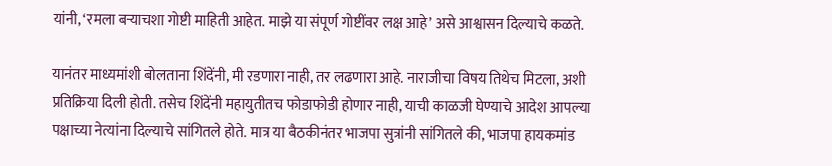यांनी, ‘रमला बऱ्याचशा गोष्टी माहिती आहेत. माझे या संपूर्ण गोष्टींवर लक्ष आहे‌’ असे आश्वासन दिल्याचे कळते.

यानंतर माध्यमांशी बोलताना शिंदेंनी, मी रडणारा नाही, तर लढणारा आहे. नाराजीचा विषय तिथेच मिटला, अशी प्रतिक्रिया दिली होती. तसेच शिंदेंनी महायुतीतच फोडाफोडी होणार नाही, याची काळजी घेण्याचे आदेश आपल्या पक्षाच्या नेत्यांना दिल्याचे सांगितले होते. मात्र या बैठकीनंतर भाजपा सुत्रांनी सांगितले की, भाजपा हायकमांड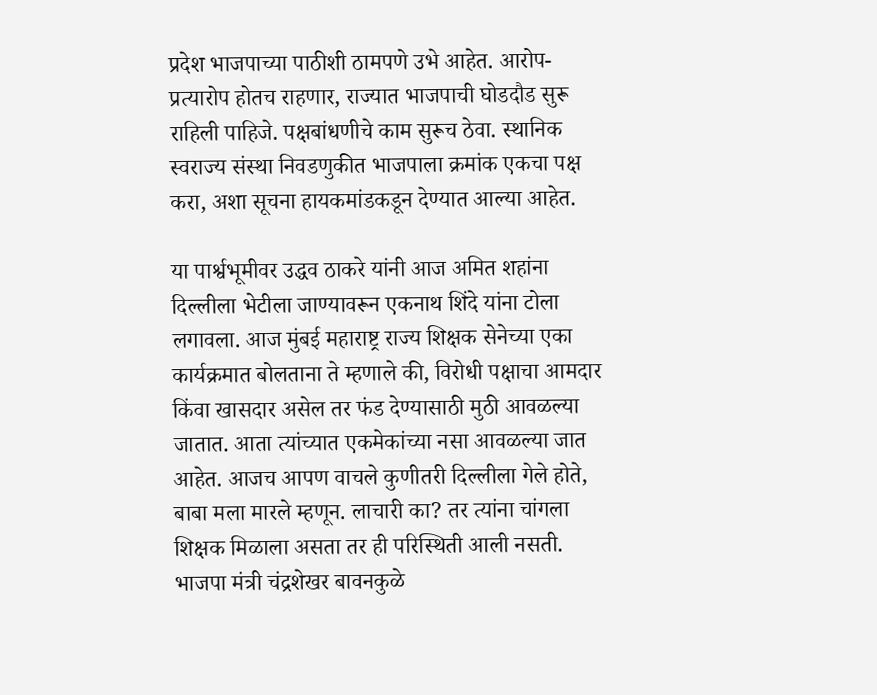प्रदेश भाजपाच्या पाठीशी ठामपणे उभे आहेत. आरोप-प्रत्यारोप होतच राहणार, राज्यात भाजपाची घोडदौड सुरू राहिली पाहिजे. पक्षबांधणीचे काम सुरूच ठेवा. स्थानिक स्वराज्य संस्था निवडणुकीत भाजपाला क्रमांक एकचा पक्ष करा, अशा सूचना हायकमांडकडून देण्यात आल्या आहेत.

या पार्श्वभूमीवर उद्धव ठाकरे यांनी आज अमित शहांना दिल्लीला भेटीला जाण्यावरून एकनाथ शिंदे यांना टोला लगावला. आज मुंबई महाराष्ट्र राज्य शिक्षक सेनेच्या एका कार्यक्रमात बोलताना ते म्हणाले की, विरोधी पक्षाचा आमदार किंवा खासदार असेल तर फंड देण्यासाठी मुठी आवळल्या जातात. आता त्यांच्यात एकमेकांच्या नसा आवळल्या जात आहेत. आजच आपण वाचले कुणीतरी दिल्लीला गेले होते, बाबा मला मारले म्हणून. लाचारी का? तर त्यांना चांगला शिक्षक मिळाला असता तर ही परिस्थिती आली नसती. भाजपा मंत्री चंद्रशेखर बावनकुळे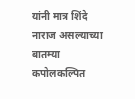यांनी मात्र शिंदे नाराज असल्याच्या बातम्या कपोलकल्पित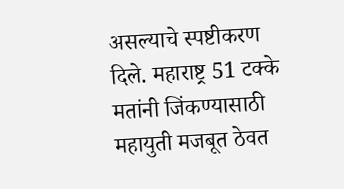असल्याचे स्पष्टीकरण दिले. महाराष्ट्र 51 टक्के मतांनी जिंकण्यासाठी महायुती मजबूत ठेवत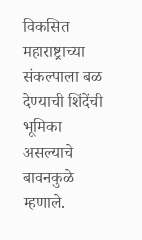विकसित महाराष्ट्राच्या संकल्पाला बळ देण्याची शिंदेंची भूमिका असल्याचे बावनकुळे म्हणाले.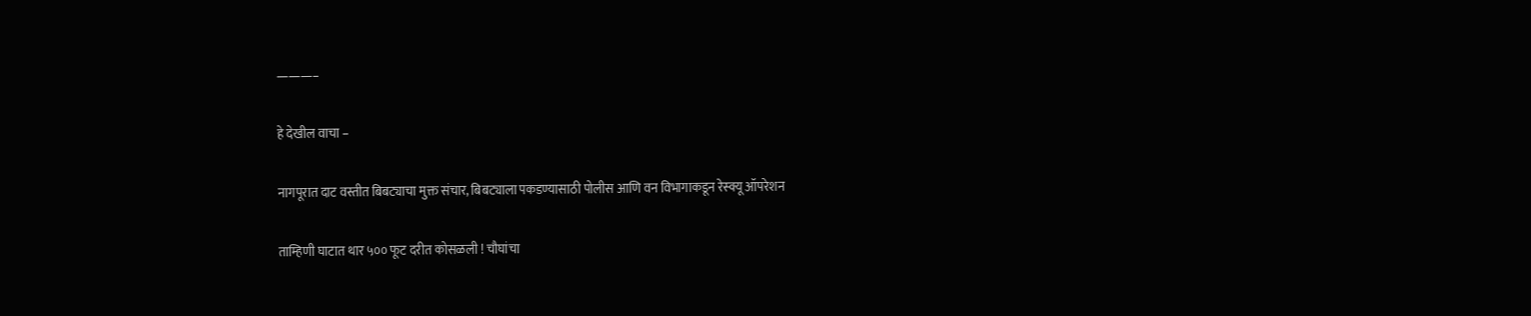———–

हे देखील वाचा –

नागपूरात दाट वस्तीत बिबट्याचा मुक्त संचार, बिबट्याला पकडण्यासाठी पोलीस आणि वन विभागाकडून रेस्क्यू ऑपरेशन

ताम्हिणी घाटात थार ५०० फूट दरीत कोसळली ! चौघांचा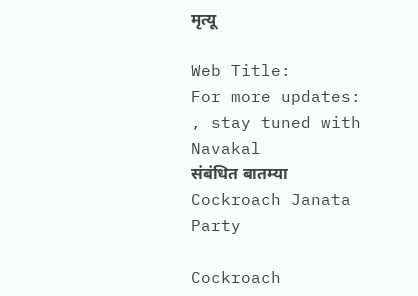मृत्यू

Web Title:
For more updates: , stay tuned with Navakal
संबंधित बातम्या
Cockroach Janata Party

Cockroach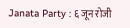Janata Party : ६ जून रोजी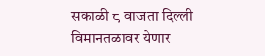सकाळी ८ वाजता दिल्ली विमानतळावर येणार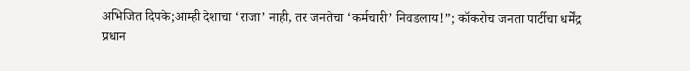अभिजित दिपके;आम्ही देशाचा ‘राजा’ नाही, तर जनतेचा ‘कर्मचारी’ निवडलाय!”; कॉकरोच जनता पार्टीचा धर्मेंद्र प्रधान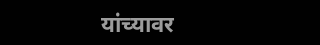यांच्यावर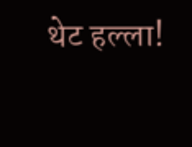थेट हल्ला!